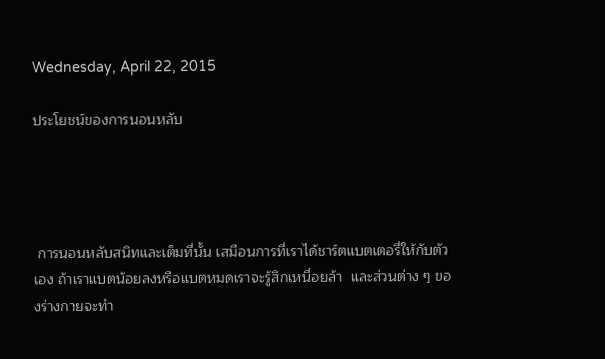Wednesday, April 22, 2015

ประโยชน์ของการนอนหลับ




 การนอนหลับสนิทและเต็มที่นั้น เสมือนการที่เราได้ชาร์ตแบตเตอรี่ให้กับตัวเอง ถ้าเราแบตน้อยลงหรือแบตหมดเราจะรู้สึกเหนื่อยล้า  และส่วนต่าง ๆ ของร่างกายจะทำ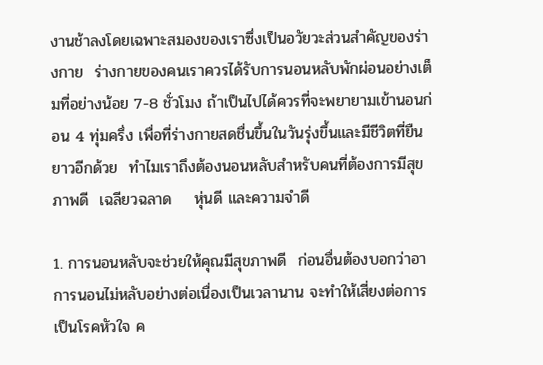งานช้าลงโดยเฉพาะสมองของเราซึ่งเป็นอวัยวะส่วนสำคัญของร่างกาย  ร่างกายของคนเราควรได้รับการนอนหลับพักผ่อนอย่างเต็มที่อย่างน้อย 7-8 ชั่วโมง ถ้าเป็นไปได้ควรที่จะพยายามเข้านอนก่อน 4 ทุ่มครึ่ง เพื่อที่ร่างกายสดชื่นขึ้นในวันรุ่งขึ้นและมีชีวิตที่ยืนยาวอีกด้วย  ทำไมเราถึงต้องนอนหลับสำหรับคนที่ต้องการมีสุขภาพดี  เฉลียวฉลาด    หุ่นดี และความจำดี

1. การนอนหลับจะช่วยให้คุณมีสุขภาพดี  ก่อนอื่นต้องบอกว่าอาการนอนไม่หลับอย่างต่อเนื่องเป็นเวลานาน จะทำให้เสี่ยงต่อการเป็นโรคหัวใจ ค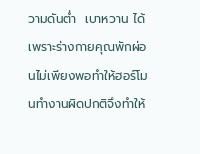วามดันต่ำ  เบาหวาน ได้ เพราะร่างกายคุณพักผ่อนไม่เพียงพอทำให้ฮอร์โมนทำงานผิดปกติจึงทำให้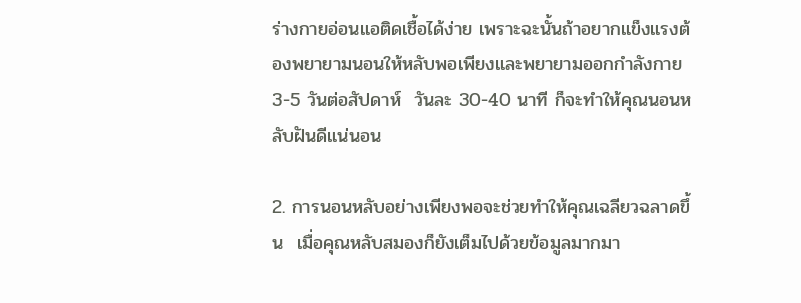ร่างกายอ่อนแอติดเชื้อได้ง่าย เพราะฉะนั้นถ้าอยากแข็งแรงต้องพยายามนอนให้หลับพอเพียงและพยายามออกกำลังกาย 3-5 วันต่อสัปดาห์  วันละ 30-40 นาที ก็จะทำให้คุณนอนหลับฝันดีแน่นอน

2. การนอนหลับอย่างเพียงพอจะช่วยทำให้คุณเฉลียวฉลาดขึ้น  เมื่อคุณหลับสมองก็ยังเต็มไปด้วยข้อมูลมากมา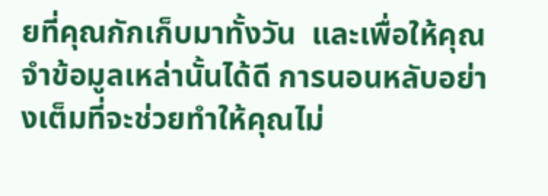ยที่คุณกักเก็บมาทั้งวัน  และเพื่อให้คุณจำข้อมูลเหล่านั้นได้ดี การนอนหลับอย่างเต็มที่จะช่วยทำให้คุณไม่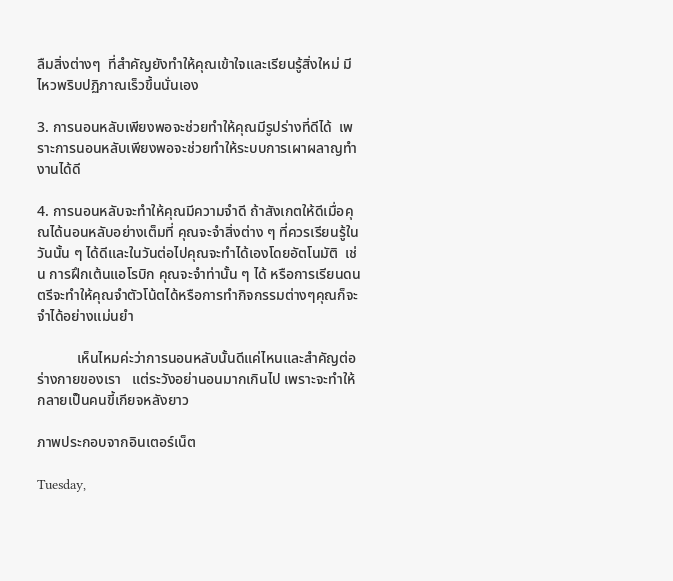ลืมสิ่งต่างๆ  ที่สำคัญยังทำให้คุณเข้าใจและเรียนรู้สิ่งใหม่ มีไหวพริบปฏิภาณเร็วขึ้นนั่นเอง

3. การนอนหลับเพียงพอจะช่วยทำให้คุณมีรูปร่างที่ดีได้  เพราะการนอนหลับเพียงพอจะช่วยทำให้ระบบการเผาผลาญทำงานได้ดี

4. การนอนหลับจะทำให้คุณมีความจำดี ถ้าสังเกตให้ดีเมื่อคุณได้นอนหลับอย่างเต็มที่ คุณจะจำสิ่งต่าง ๆ ที่ควรเรียนรู้ในวันนั้น ๆ ได้ดีและในวันต่อไปคุณจะทำได้เองโดยอัตโนมัติ  เช่น การฝึกเต้นแอโรบิก คุณจะจำท่านั้น ๆ ได้ หรือการเรียนดนตรีจะทำให้คุณจำตัวโน้ตได้หรือการทำกิจกรรมต่างๆคุณก็จะจำได้อย่างแม่นยำ

           เห็นไหมค่ะว่าการนอนหลับนั้นดีแค่ไหนและสำคัญต่อร่างกายของเรา   แต่ระวังอย่านอนมากเกินไป เพราะจะทำให้กลายเป็นคนขี้เกียจหลังยาว

ภาพประกอบจากอินเตอร์เน็ต

Tuesday,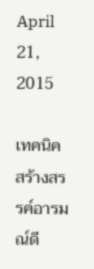April 21, 2015

เทคนิคสร้างสรรค์อารมณ์ดี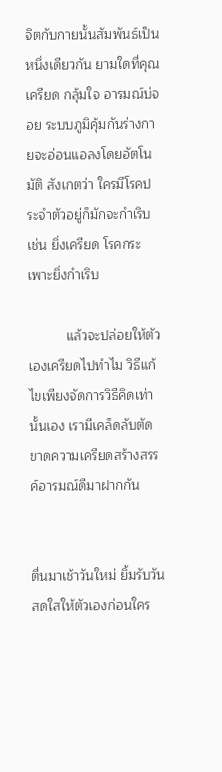จิตกับกายนั้นสัมพันธ์เป็นหนึ่งเดียวกัน ยามใดที่คุณเครียด กลุ้มใจ อารมณ์บ่จอย ระบบภูมิคุ้มกันร่างกายจะอ่อนแอลงโดยอัตโนมัติ สังเกตว่า ใครมีโรคประจำตัวอยู่ก็มักจะกำเริบ เช่น ยิ่งเครียด โรคกระเพาะยิ่งกำเริบ

          แล้วจะปล่อยให้ตัวเองเครียดไปทำไม วิธีแก้ไขเพียงจัดการวิธีคิดเท่านั้นเอง เรามีเคล็ดลับตัดขาดความเครียดสร้างสรรค์อารมณ์ดีมาฝากกัน


ตื่นมาเช้าวันใหม่ ยิ้มรับวันสดใสให้ตัวเองก่อนใคร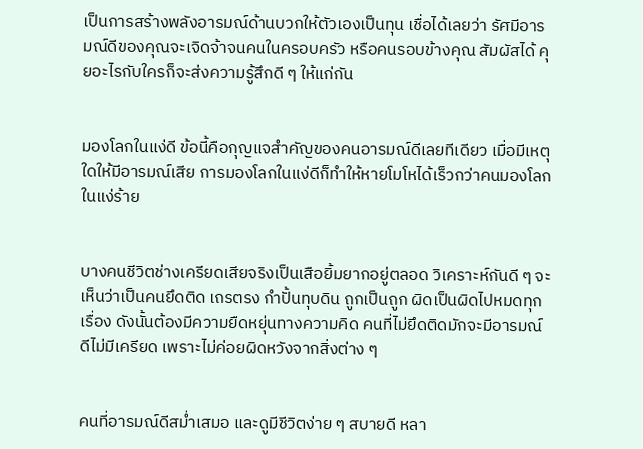เป็นการสร้างพลังอารมณ์ด้านบวกให้ตัวเองเป็นทุน เชื่อได้เลยว่า รัศมีอารมณ์ดีของคุณจะเจิดจ้าจนคนในครอบครัว หรือคนรอบข้างคุณ สัมผัสได้ คุยอะไรกับใครก็จะส่งความรู้สึกดี ๆ ให้แก่กัน


มองโลกในแง่ดี ข้อนี้คือกุญแจสำคัญของคนอารมณ์ดีเลยทีเดียว เมื่อมีเหตุใดให้มีอารมณ์เสีย การมองโลกในแง่ดีก็ทำให้หายโมโหได้เร็วกว่าคนมองโลกในแง่ร้าย


บางคนชีวิตช่างเครียดเสียจริงเป็นเสือยิ้มยากอยู่ตลอด วิเคราะห์กันดี ๆ จะเห็นว่าเป็นคนยึดติด เถรตรง กำปั้นทุบดิน ถูกเป็นถูก ผิดเป็นผิดไปหมดทุกเรื่อง ดังนั้นต้องมีความยืดหยุ่นทางความคิด คนที่ไม่ยึดติดมักจะมีอารมณ์ดีไม่มีเครียด เพราะไม่ค่อยผิดหวังจากสิ่งต่าง ๆ


คนที่อารมณ์ดีสม่ำเสมอ และดูมีชีวิตง่าย ๆ สบายดี หลา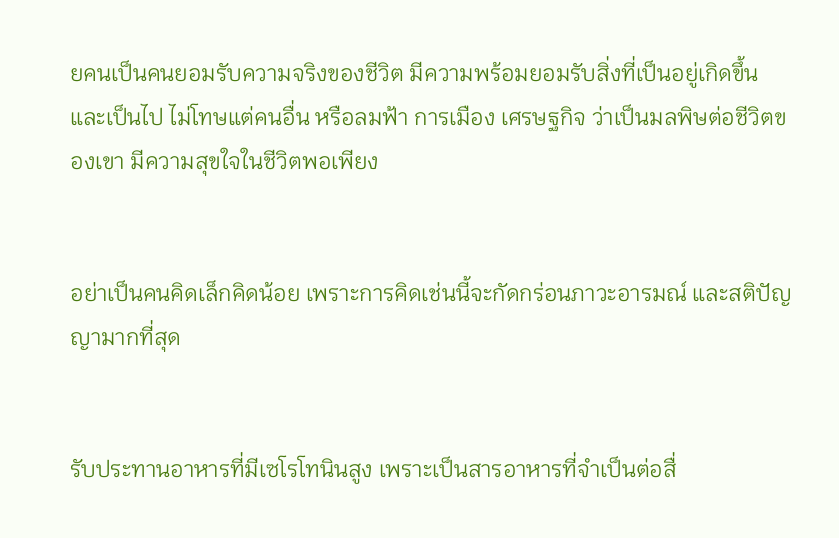ยคนเป็นคนยอมรับความจริงของชีวิต มีความพร้อมยอมรับสิ่งที่เป็นอยู่เกิดขึ้น และเป็นไป ไม่โทษแต่คนอื่น หรือลมฟ้า การเมือง เศรษฐกิจ ว่าเป็นมลพิษต่อชีวิตของเขา มีความสุขใจในชีวิตพอเพียง


อย่าเป็นคนคิดเล็กคิดน้อย เพราะการคิดเช่นนี้จะกัดกร่อนภาวะอารมณ์ และสติปัญญามากที่สุด


รับประทานอาหารที่มีเซโรโทนินสูง เพราะเป็นสารอาหารที่จำเป็นต่อสื่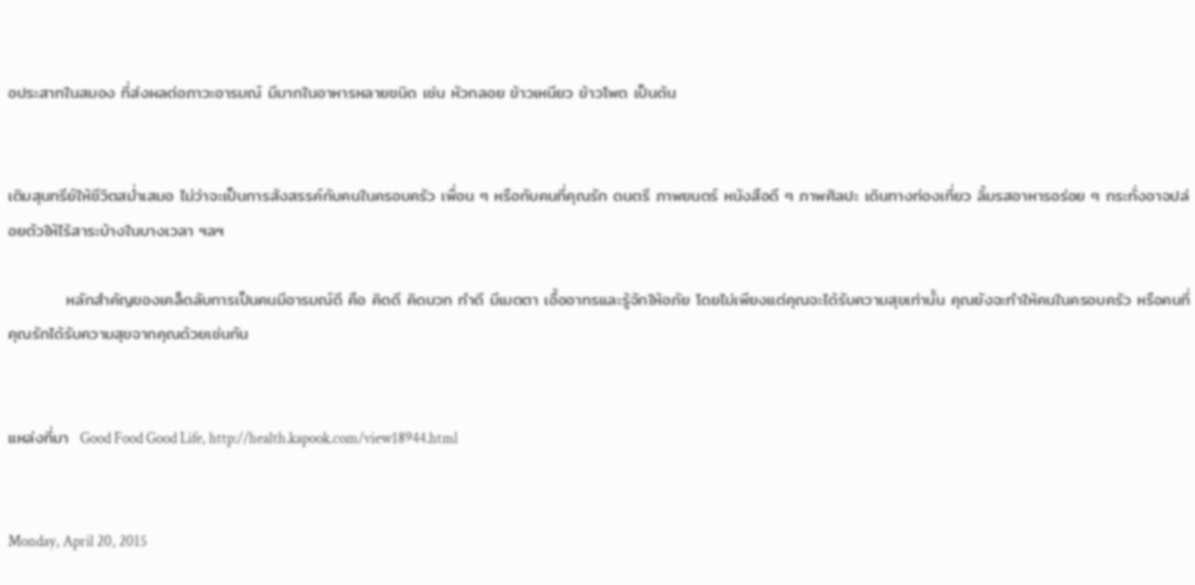อประสาทในสมอง ที่ส่งผลต่อภาวะอารมณ์ มีมากในอาหารหลายชนิด เช่น หัวกลอย ข้าวเหนียว ข้าวโพด เป็นต้น


เติมสุนทรีย์ให้ชีวิตสม่ำเสมอ ไม่ว่าจะเป็นการสังสรรค์กับคนในครอบครัว เพื่อน ๆ หรือกับคนที่คุณรัก ดนตรี ภาพยนตร์ หนังสือดี ๆ ภาพศิลปะ เดินทางท่องเที่ยว ลิ้มรสอาหารอร่อย ๆ กระทั่งอาจปล่อยตัวให้ไร้สาระบ้างในบางเวลา ฯลฯ

          หลักสำคัญของเคล็ดลับการเป็นคนมีอารมณ์ดี คือ คิดดี คิดบวก ทำดี มีเมตตา เอื้ออาทรและรู้จักให้อภัย โดยไม่เพียงแต่คุณจะได้รับความสุขเท่านั้น คุณยังจะทำให้คนในครอบครัว หรือคนที่คุณรักได้รับความสุขจากคุณด้วยเช่นกัน


แหล่งที่มา  Good Food Good Life, http://health.kapook.com/view18944.html


Monday, April 20, 2015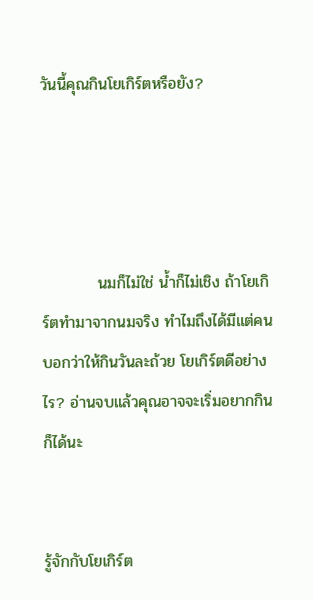วันนี้คุณกินโยเกิร์ตหรือยัง?




          นมก็ไม่ใช่ น้ำก็ไม่เชิง ถ้าโยเกิร์ตทำมาจากนมจริง ทำไมถึงได้มีแต่คนบอกว่าให้กินวันละถ้วย โยเกิร์ตดีอย่างไร? อ่านจบแล้วคุณอาจจะเริ่มอยากกินก็ได้นะ


รู้จักกับโยเกิร์ต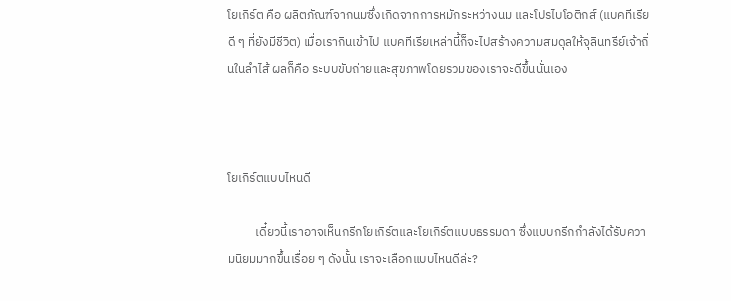โยเกิร์ต คือ ผลิตภัณฑ์จากนมซึ่งเกิดจากการหมักระหว่างนม และโปรไบโอติกส์ (แบคทีเรียดี ๆ ที่ยังมีชีวิต) เมื่อเรากินเข้าไป แบคทีเรียเหล่านี้ก็จะไปสร้างความสมดุลให้จุลินทรีย์เจ้าถิ่นในลำไส้ ผลก็คือ ระบบขับถ่ายและสุขภาพโดยรวมของเราจะดีขึ้นนั่นเอง



โยเกิร์ตแบบไหนดี

          เดี๋ยวนี้เราอาจเห็นกรีกโยเกิร์ตและโยเกิร์ตแบบธรรมดา ซึ่งแบบกรีกกำลังได้รับความนิยมมากขึ้นเรื่อย ๆ ดังนั้น เราจะเลือกแบบไหนดีล่ะ?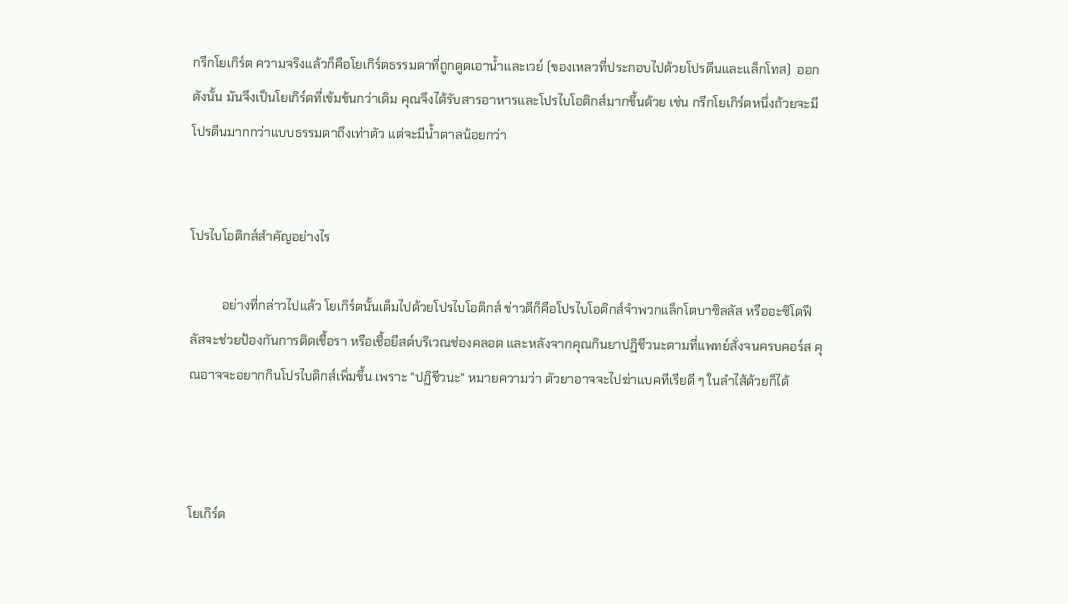กรีกโยเกิร์ต ความจริงแล้วก็คือโยเกิร์ตธรรมดาที่ถูกดูดเอาน้ำและเวย์ (ของเหลวที่ประกอบไปด้วยโปรตีนและแล็กโทส)  ออก ดังนั้น มันจึงเป็นโยเกิร์ตที่เข้มข้นกว่าเดิม คุณจึงได้รับสารอาหารและโปรไบโอติกส์มากขึ้นด้วย เช่น กรีกโยเกิร์ตหนึ่งถ้วยจะมีโปรตีนมากกว่าแบบธรรมดาถึงเท่าตัว แต่จะมีน้ำตาลน้อยกว่า


โปรไบโอติกส์สำคัญอย่างไร

          อย่างที่กล่าวไปแล้ว โยเกิร์ตนั้นเต็มไปด้วยโปรไบโอติกส์ ข่าวดีก็คือโปรไบโอติกส์จำพวกแล็กโตบาซิลลัส หรืออะซิโดฟีลัสจะช่วยป้องกันการติดเชื้อรา หรือเชื้อยีสต์บริเวณช่องคลอด และหลังจากคุณกินยาปฏิชีวนะตามที่แพทย์สั่งจนครบคอร์ส คุณอาจจะอยากกินโปรไบติกส์เพิ่มขึ้น เพราะ "ปฏิชีวนะ" หมายความว่า ตัวยาอาจจะไปฆ่าแบคทีเรียดี ๆ ในลำไส้ด้วยก็ได้



โยเกิร์ต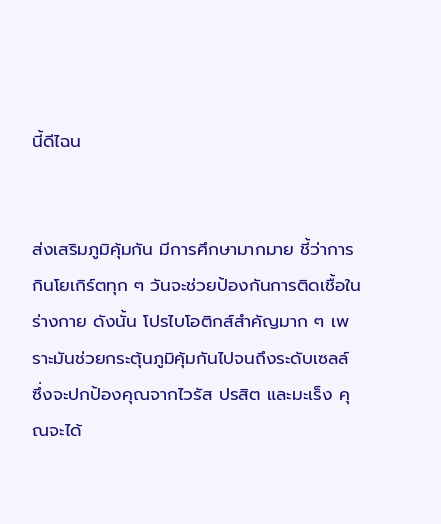นี้ดีไฉน


ส่งเสริมภูมิคุ้มกัน มีการศึกษามากมาย ชี้ว่าการกินโยเกิร์ตทุก ๆ วันจะช่วยป้องกันการติดเชื้อในร่างกาย ดังนั้น โปรไบโอติกส์สำคัญมาก ๆ เพราะมันช่วยกระตุ้นภูมิคุ้มกันไปจนถึงระดับเซลล์ ซึ่งจะปกป้องคุณจากไวรัส ปรสิต และมะเร็ง คุณจะได้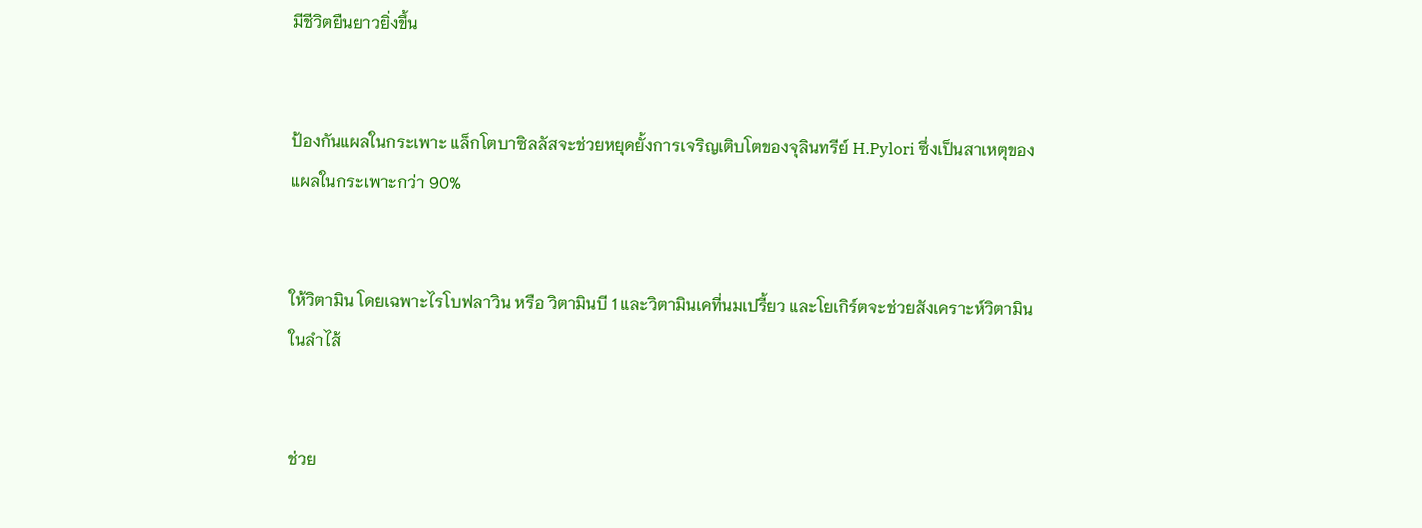มีชีวิตยืนยาวยิ่งขึ้น


ป้องกันแผลในกระเพาะ แล็กโตบาซิลลัสจะช่วยหยุดยั้งการเจริญเติบโตของจุลินทรีย์ H.Pylori ซึ่งเป็นสาเหตุของแผลในกระเพาะกว่า 90%


ให้วิตามิน โดยเฉพาะไรโบฟลาวิน หรือ วิตามินบี 1 และวิตามินเคที่นมเปรี้ยว และโยเกิร์ตจะช่วยสังเคราะห์วิตามินในลำไส้


ช่วย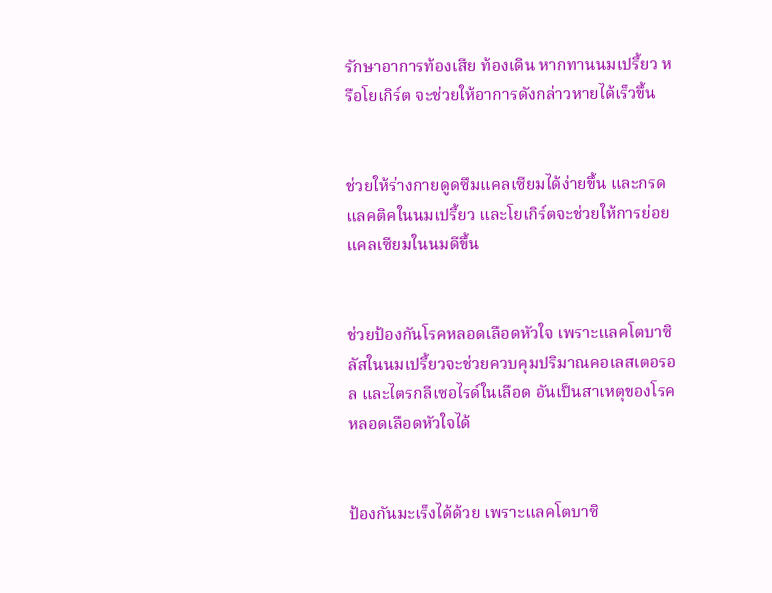รักษาอาการท้องเสีย ท้องเดิน หากทานนมเปรี้ยว หรือโยเกิร์ต จะช่วยให้อาการดังกล่าวหายได้เร็วขึ้น


ช่วยให้ร่างกายดูดซึมแคลเซียมได้ง่ายขึ้น และกรดแลคติคในนมเปรี้ยว และโยเกิร์ตจะช่วยให้การย่อยแคลเซียมในนมดีขึ้น


ช่วยป้องกันโรคหลอดเลือดหัวใจ เพราะแลคโตบาซิลัสในนมเปรี้ยวจะช่วยควบคุมปริมาณคอเลสเตอรอล และไตรกลีเซอไรด์ในเลือด อันเป็นสาเหตุของโรคหลอดเลือดหัวใจได้


ป้องกันมะเร็งได้ด้วย เพราะแลคโตบาซิ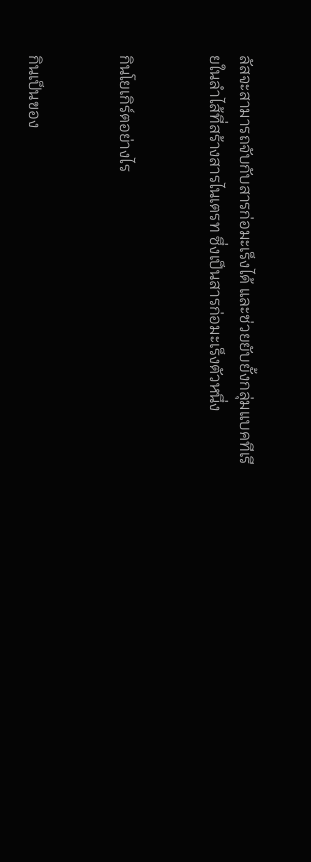ลัสจะสามารถจับกับสารก่อมะเร็งได้ และช่วยยับยั้งกลุ่มแบคทีเรียในลำไส้ที่สร้างสารไนเตรท ซึ่งเป็นสารก่อมะเร็งตัวหนึ่ง


กินโยเกิร์ตอย่างไร


กินเป็นของ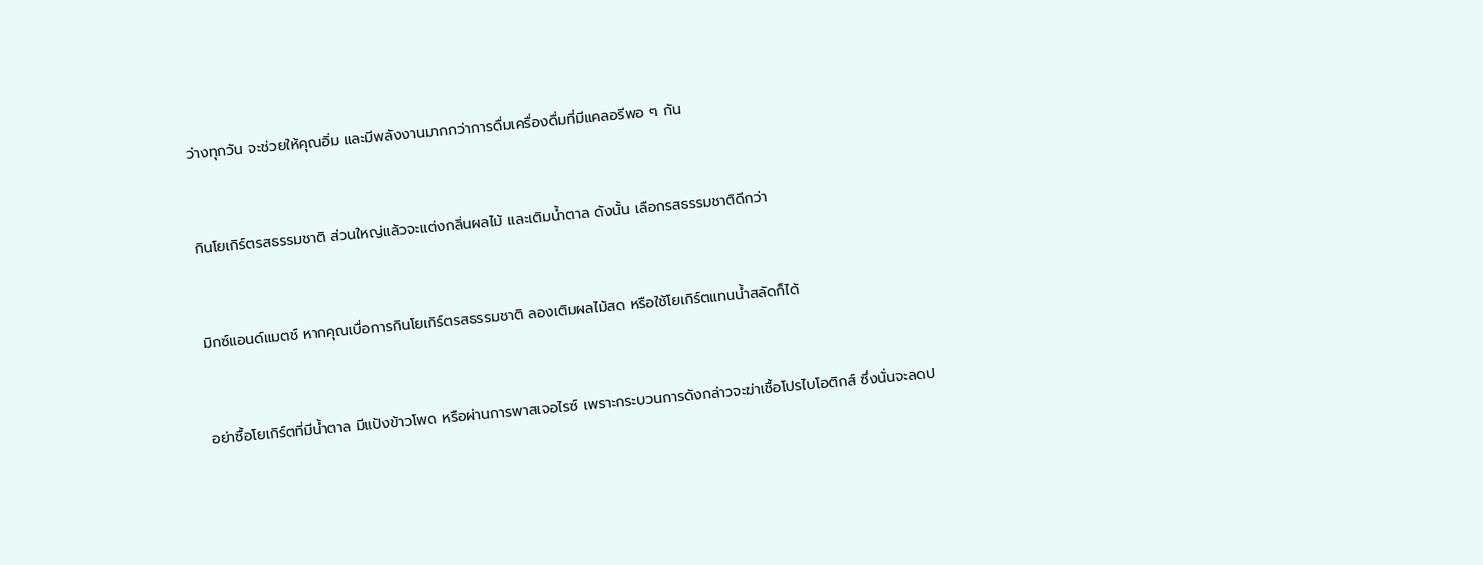ว่างทุกวัน จะช่วยให้คุณอิ่ม และมีพลังงานมากกว่าการดื่มเครื่องดื่มที่มีแคลอรีพอ ๆ กัน


กินโยเกิร์ตรสธรรมชาติ ส่วนใหญ่แล้วจะแต่งกลิ่นผลไม้ และเติมน้ำตาล ดังนั้น เลือกรสธรรมชาติดีกว่า


มิกซ์แอนด์แมตช์ หากคุณเบื่อการกินโยเกิร์ตรสธรรมชาติ ลองเติมผลไม้สด หรือใช้โยเกิร์ตแทนน้ำสลัดก็ได้


อย่าซื้อโยเกิร์ตที่มีน้ำตาล มีแป้งข้าวโพด หรือผ่านการพาสเจอไรซ์ เพราะกระบวนการดังกล่าวจะฆ่าเชื้อโปรไบโอติกส์ ซึ่งนั่นจะลดป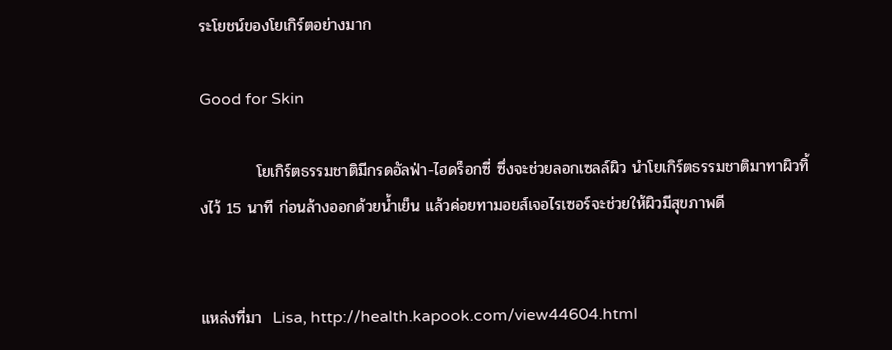ระโยชน์ของโยเกิร์ตอย่างมาก

Good for Skin

          โยเกิร์ตธรรมชาติมีกรดอัลฟ่า-ไฮดร็อกซี่ ซึ่งจะช่วยลอกเซลล์ผิว นำโยเกิร์ตธรรมชาติมาทาผิวทิ้งไว้ 15 นาที ก่อนล้างออกด้วยน้ำเย็น แล้วค่อยทามอยส์เจอไรเซอร์จะช่วยให้ผิวมีสุขภาพดี


แหล่งที่มา  Lisa, http://health.kapook.com/view44604.html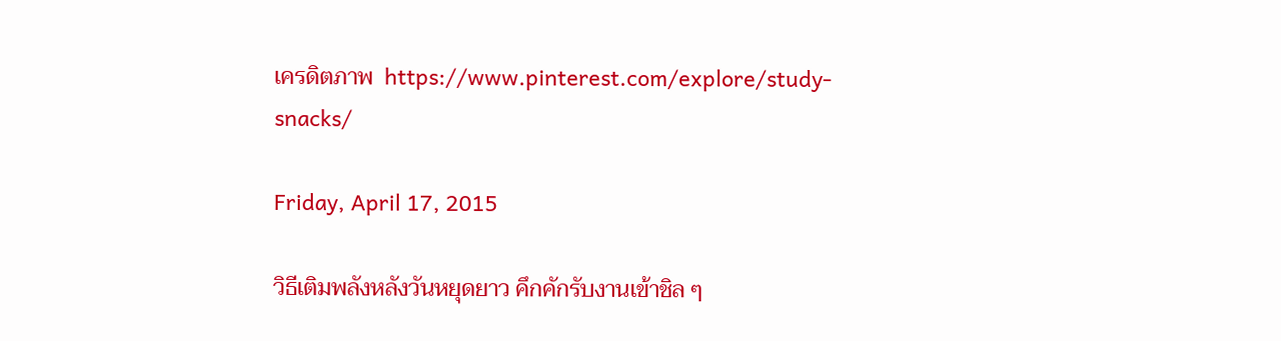เครดิตภาพ  https://www.pinterest.com/explore/study-snacks/

Friday, April 17, 2015

วิธีเติมพลังหลังวันหยุดยาว คึกคักรับงานเข้าชิล ๆ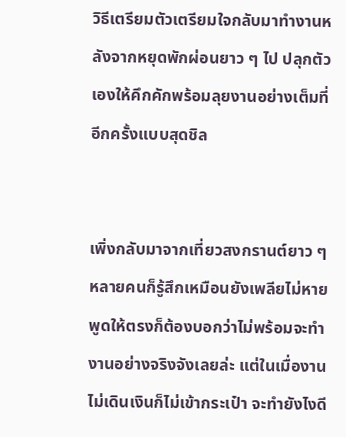วิธีเตรียมตัวเตรียมใจกลับมาทำงานหลังจากหยุดพักผ่อนยาว ๆ ไป ปลุกตัวเองให้คึกคักพร้อมลุยงานอย่างเต็มที่อีกครั้งแบบสุดชิล


เพิ่งกลับมาจากเที่ยวสงกรานต์ยาว ๆ หลายคนก็รู้สึกเหมือนยังเพลียไม่หาย พูดให้ตรงก็ต้องบอกว่าไม่พร้อมจะทำงานอย่างจริงจังเลยล่ะ แต่ในเมื่องานไม่เดินเงินก็ไม่เข้ากระเป๋า จะทำยังไงดี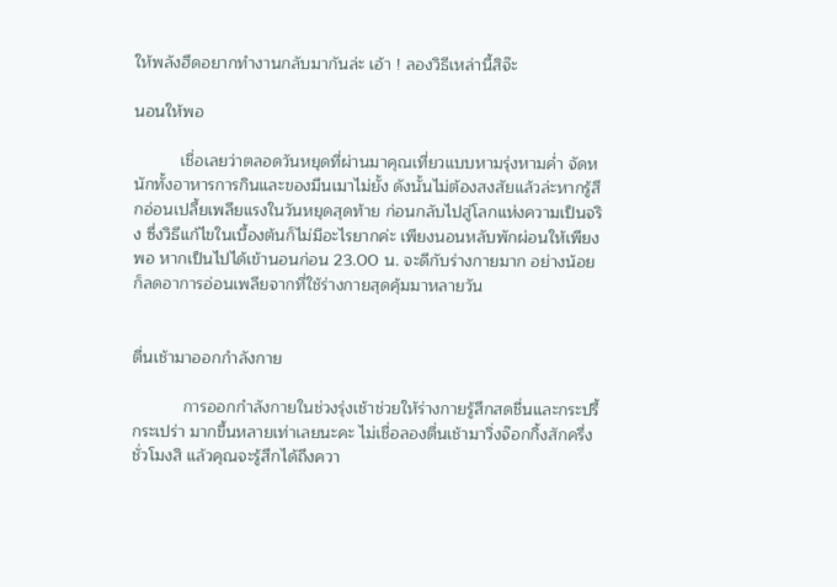ให้พลังฮึดอยากทำงานกลับมากันล่ะ เอ้า ! ลองวิธีเหล่านี้สิจ๊ะ

นอนให้พอ

          เชื่อเลยว่าตลอดวันหยุดที่ผ่านมาคุณเที่ยวแบบหามรุ่งหามค่ำ จัดหนักทั้งอาหารการกินและของมึนเมาไม่ยั้ง ดังนั้นไม่ต้องสงสัยแล้วล่ะหากรู้สึกอ่อนเปลี้ยเพลียแรงในวันหยุดสุดท้าย ก่อนกลับไปสู่โลกแห่งความเป็นจริง ซึ่งวิธีแก้ไขในเบื้องต้นก็ไม่มีอะไรยากค่ะ เพียงนอนหลับพักผ่อนให้เพียงพอ หากเป็นไปได้เข้านอนก่อน 23.00 น. จะดีกับร่างกายมาก อย่างน้อยก็ลดอาการอ่อนเพลียจากที่ใช้ร่างกายสุดคุ้มมาหลายวัน


ตื่นเช้ามาออกกำลังกาย

           การออกกำลังกายในช่วงรุ่งเช้าช่วยให้ร่างกายรู้สึกสดชื่นและกระปรี้ กระเปร่า มากขึ้นหลายเท่าเลยนะคะ ไม่เชื่อลองตื่นเช้ามาวิ่งจ๊อกกิ้งสักครึ่งชั่วโมงสิ แล้วคุณจะรู้สึกได้ถึงควา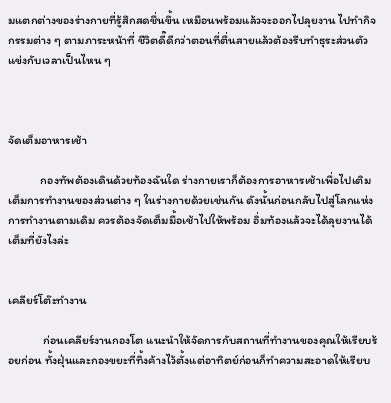มแตกต่างของร่างกายที่รู้สึกสดชื่นขึ้น เหมือนพร้อมแล้วจะออกไปลุยงาน ไปทำกิจกรรมต่าง ๆ ตามภาระหน้าที่ ชีวิตดี๊ดีกว่าตอนที่ตื่นสายแล้วต้องรีบทำธุระส่วนตัวแข่งกับเวลาเป็นไหน ๆ



จัดเต็มอาหารเช้า

            กองทัพต้องเดินด้วยท้องฉันใด ร่างกายเราก็ต้องการอาหารเช้าเพื่อไปเติมเต็มการทำงานของส่วนต่าง ๆ ในร่างกายด้วยเช่นกัน ดังนั้นก่อนกลับไปสู่โลกแห่งการทำงานตามเดิม ควรต้องจัดเต็มมื้อเช้าไปให้พร้อม อิ่มท้องแล้วจะได้ลุยงานได้เต็มที่ยังไงล่ะ


เคลียร์โต๊ะทำงาน

             ก่อนเคลียร์งานกองโต แนะนำให้จัดการกับสถานที่ทำงานของคุณให้เรียบร้อยก่อน ทั้งฝุ่นและกองขยะที่ทิ้งค้างไว้ตั้งแต่อาทิตย์ก่อนก็ทำความสะอาดให้เรียบ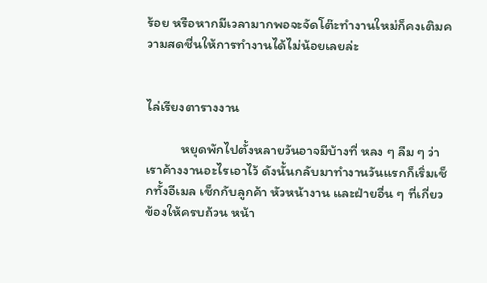ร้อย หรือหากมีเวลามากพอจะจัดโต๊ะทำงานใหม่ก็คงเติมความสดชื่นให้การทำงานได้ไม่น้อยเลยล่ะ


ไล่เรียงตารางงาน

           หยุดพักไปตั้งหลายวันอาจมีบ้างที่ หลง ๆ ลืม ๆ ว่าเราค้างงานอะไรเอาไว้ ดังนั้นกลับมาทำงานวันแรกก็เริ่มเช็กทั้งอีเมล เช็กกับลูกค้า หัวหน้างาน และฝ่ายอื่น ๆ ที่เกี่ยวข้องให้ครบถ้วน หน้า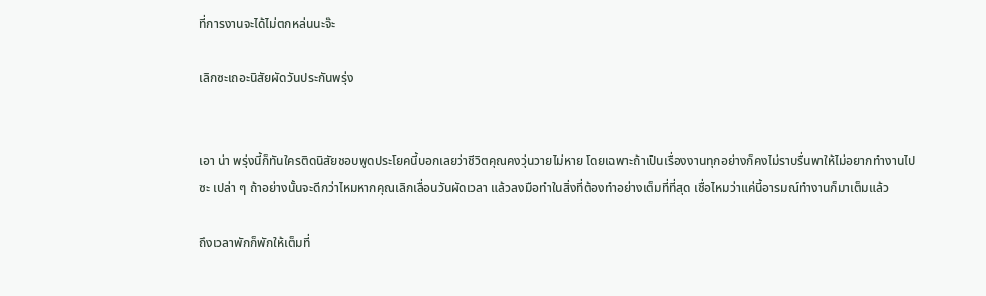ที่การงานจะได้ไม่ตกหล่นนะจ๊ะ

เลิกซะเถอะนิสัยผัดวันประกันพรุ่ง


เอา น่า พรุ่งนี้ก็ทันใครติดนิสัยชอบพูดประโยคนี้บอกเลยว่าชีวิตคุณคงวุ่นวายไม่หาย โดยเฉพาะถ้าเป็นเรื่องงานทุกอย่างก็คงไม่ราบรื่นพาให้ไม่อยากทำงานไปซะ เปล่า ๆ ถ้าอย่างนั้นจะดีกว่าไหมหากคุณเลิกเลื่อนวันผัดเวลา แล้วลงมือทำในสิ่งที่ต้องทำอย่างเต็มที่ที่สุด เชื่อไหมว่าแค่นี้อารมณ์ทำงานก็มาเต็มแล้ว

ถึงเวลาพักก็พักให้เต็มที่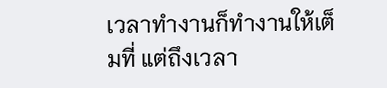เวลาทำงานก็ทำงานให้เต็มที่ แต่ถึงเวลา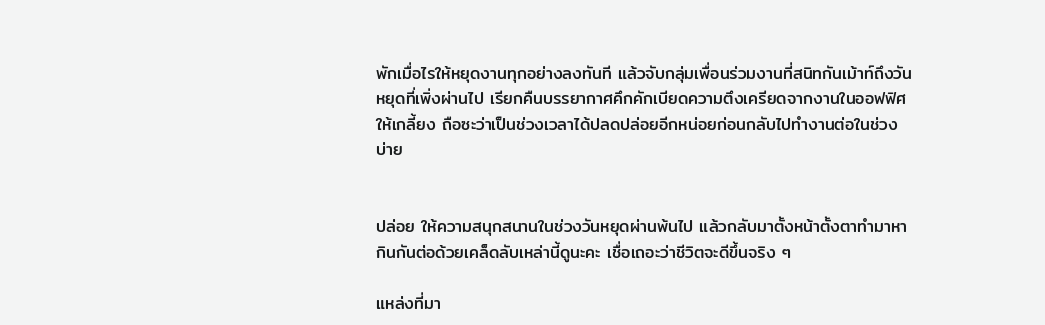พักเมื่อไรให้หยุดงานทุกอย่างลงทันที แล้วจับกลุ่มเพื่อนร่วมงานที่สนิทกันเม้าท์ถึงวันหยุดที่เพิ่งผ่านไป เรียกคืนบรรยากาศคึกคักเบียดความตึงเครียดจากงานในออฟฟิศให้เกลี้ยง ถือซะว่าเป็นช่วงเวลาได้ปลดปล่อยอีกหน่อยก่อนกลับไปทำงานต่อในช่วงบ่าย


ปล่อย ให้ความสนุกสนานในช่วงวันหยุดผ่านพ้นไป แล้วกลับมาตั้งหน้าตั้งตาทำมาหากินกันต่อด้วยเคล็ดลับเหล่านี้ดูนะคะ เชื่อเถอะว่าชีวิตจะดีขึ้นจริง ๆ

แหล่งที่มา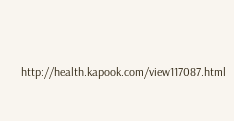http://health.kapook.com/view117087.html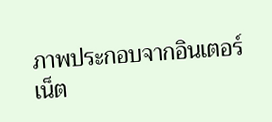ภาพประกอบจากอินเตอร์เน็ต